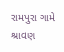રામપુરા ગામે શ્રાવણ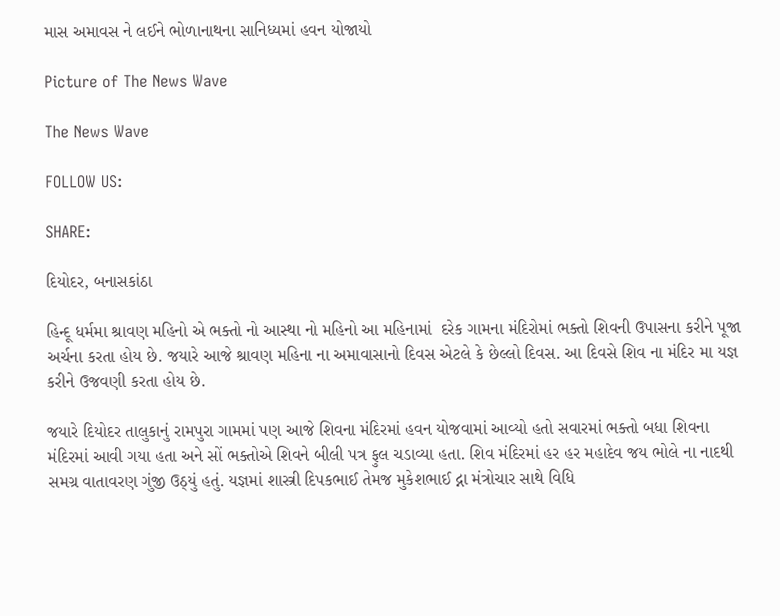માસ અમાવસ ને લઈને ભોળાનાથના સાનિધ્યમાં હવન યોજાયો

Picture of The News Wave

The News Wave

FOLLOW US:

SHARE:

દિયોદર, બનાસકાંઠા

હિન્દૂ ધર્મમા શ્રાવણ મહિનો એ ભક્તો નો આસ્થા નો મહિનો આ મહિનામાં  દરેક ગામના મંદિરોમાં ભક્તો શિવની ઉપાસના કરીને પૂજા અર્ચના કરતા હોય છે. જયારે આજે શ્રાવણ મહિના ના અમાવાસાનો દિવસ એટલે કે છેલ્લો દિવસ. આ દિવસે શિવ ના મંદિર મા યજ્ઞ કરીને ઉજવણી કરતા હોય છે.

જયારે દિયોદર તાલુકાનું રામપુરા ગામમાં પણ આજે શિવના મંદિરમાં હવન યોજવામાં આવ્યો હતો સવારમાં ભક્તો બધા શિવના મંદિરમાં આવી ગયા હતા અને સોં ભક્તોએ શિવને બીલી પત્ર ફુલ ચડાવ્યા હતા. શિવ મંદિરમાં હર હર મહાદેવ જય ભોલે ના નાદથી સમગ્ર વાતાવરણ ગુંજી ઉઠ્યું હતું. યજ્ઞમાં શાસ્ત્રી દિપકભાઈ તેમજ મુકેશભાઈ દ્ના મંત્રોચાર સાથે વિધિ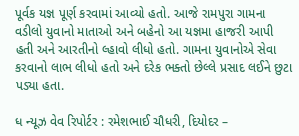પૂર્વક યજ્ઞ પૂર્ણ કરવામાં આવ્યો હતો. આજે રામપુરા ગામના વડીલો યુવાનો માતાઓ અને બહેનો આ યજ્ઞમા હાજરી આપી હતી અને આરતીનો લ્હાવો લીધો હતો. ગામના યુવાનોએ સેવા કરવાનો લાભ લીધો હતો અને દરેક ભક્તો છેલ્લે પ્રસાદ લઈને છુટા પડ્યા હતા.

ધ ન્યૂઝ વેવ રિપોર્ટર : રમેશભાઈ ચૌધરી, દિયોદર –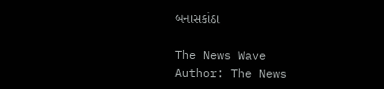બનાસકાંઠા

The News Wave
Author: The News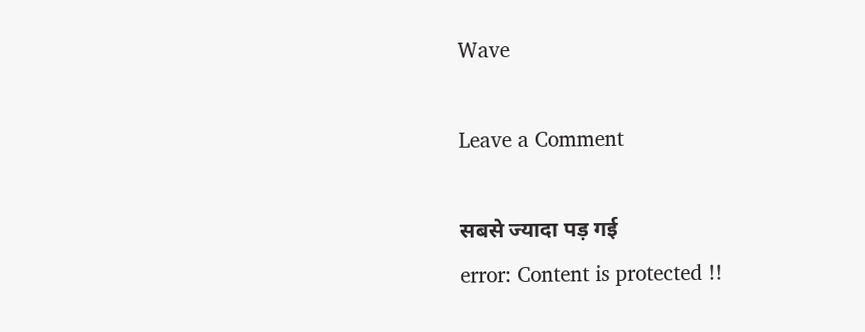Wave

Leave a Comment

सबसे ज्यादा पड़ गई
error: Content is protected !!